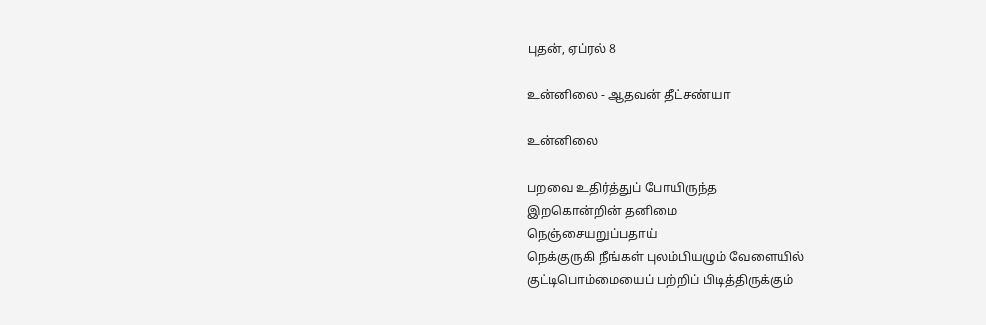புதன், ஏப்ரல் 8

உன்னிலை - ஆதவன் தீட்சண்யா

உன்னிலை

பறவை உதிர்த்துப் போயிருந்த
இறகொன்றின் தனிமை
நெஞ்சையறுப்பதாய்
நெக்குருகி நீங்கள் புலம்பியழும் வேளையில்
குட்டிபொம்மையைப் பற்றிப் பிடித்திருக்கும்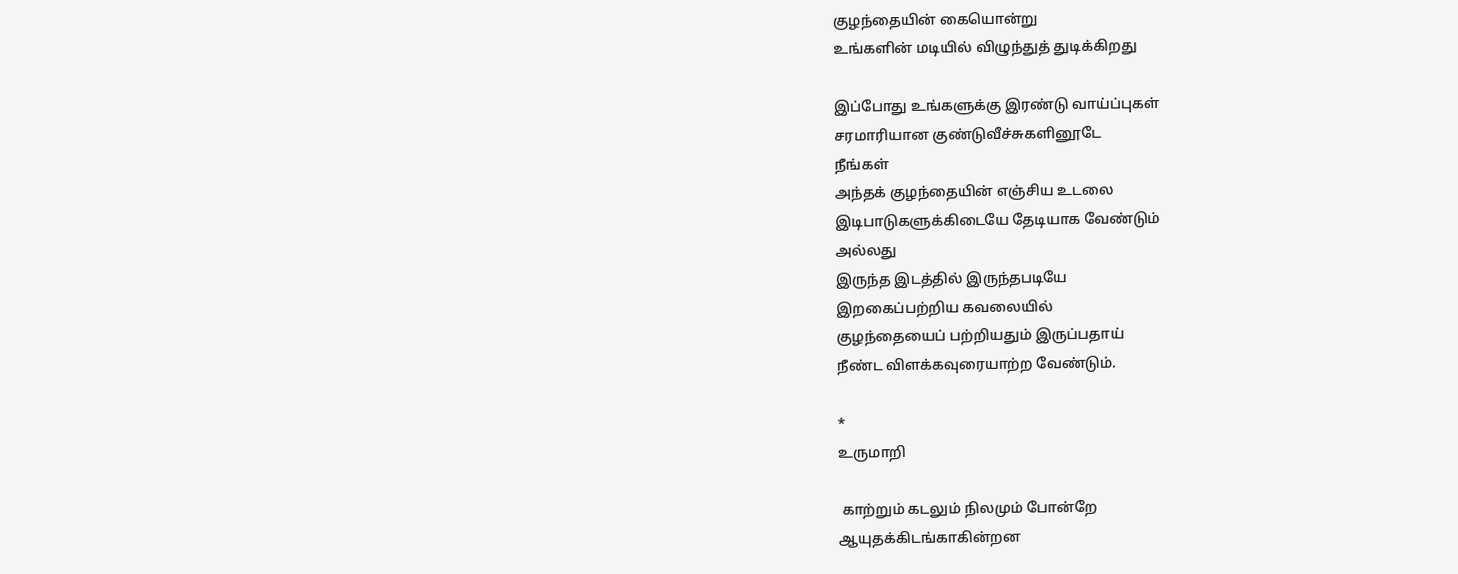குழந்தையின் கையொன்று
உங்களின் மடியில் விழுந்துத் துடிக்கிறது

இப்போது உங்களுக்கு இரண்டு வாய்ப்புகள்
சரமாரியான குண்டுவீச்சுகளினூடே
நீங்கள்
அந்தக் குழந்தையின் எஞ்சிய உடலை
இடிபாடுகளுக்கிடையே தேடியாக வேண்டும்
அல்லது
இருந்த இடத்தில் இருந்தபடியே
இறகைப்பற்றிய கவலையில்
குழந்தையைப் பற்றியதும் இருப்பதாய்
நீண்ட விளக்கவுரையாற்ற வேண்டும்.

*
உருமாறி

 காற்றும் கடலும் நிலமும் போன்றே
ஆயுதக்கிடங்காகின்றன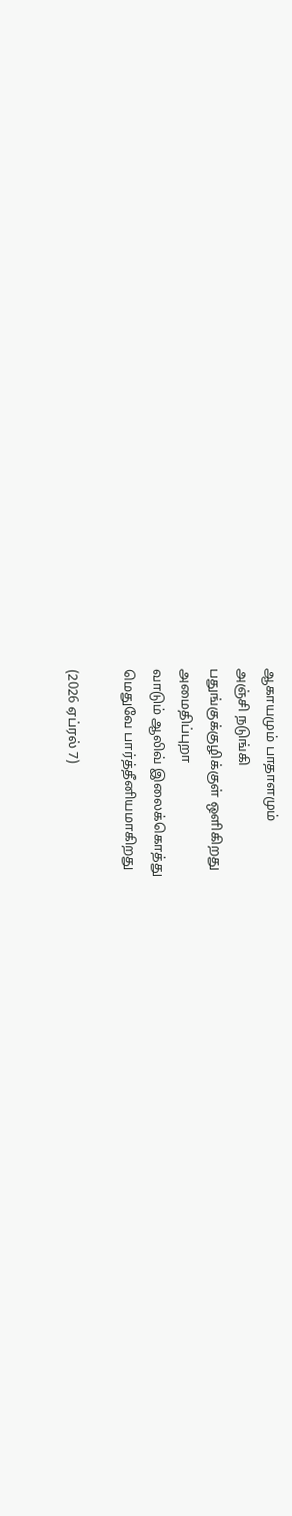ஆகாயமும் பாதாளமும்
அஞ்சி நடுங்கி
பதுங்குக்குழிக்குள் ஒளிகிறது
அமைதிப்புறா
வாடும் ஆலிவ் இலைக்கொத்து
மெதுவே பார்த்தீனியமாகிறது

(2026 ஏப்ரல் 7)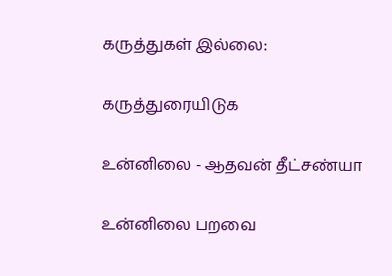கருத்துகள் இல்லை:

கருத்துரையிடுக

உன்னிலை - ஆதவன் தீட்சண்யா

உன்னிலை பறவை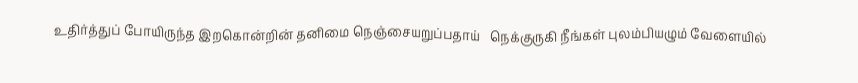உதிர்த்துப் போயிருந்த இறகொன்றின் தனிமை நெஞ்சையறுப்பதாய்   நெக்குருகி நீங்கள் புலம்பியழும் வேளையில்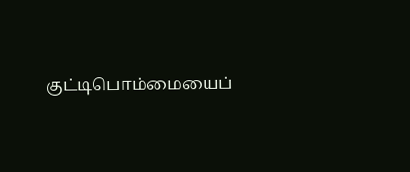குட்டிபொம்மையைப்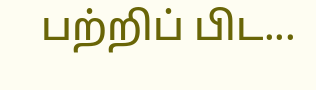பற்றிப் பிட...